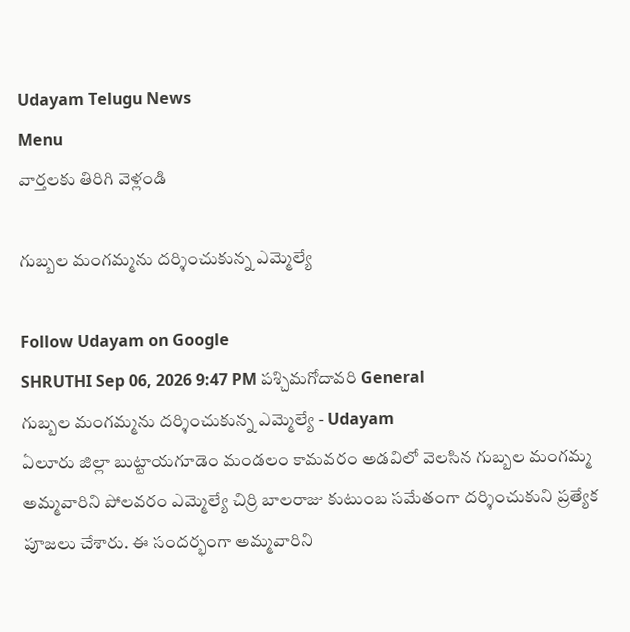Udayam Telugu News
Menu
వార్తలకు తిరిగి వెళ్లండి

గుబ్బల మంగమ్మను దర్శించుకున్న ఎమ్మెల్యే

Follow Udayam on Google
SHRUTHI Sep 06, 2026 9:47 PM పశ్చిమగోదావరి General
గుబ్బల మంగమ్మను దర్శించుకున్న ఎమ్మెల్యే - Udayam
ఏలూరు జిల్లా బుట్టాయగూడెం మండలం కామవరం అడవిలో వెలసిన గుబ్బల మంగమ్మ అమ్మవారిని పోలవరం ఎమ్మెల్యే చిర్రి బాలరాజు కుటుంబ సమేతంగా దర్శించుకుని ప్రత్యేక పూజలు చేశారు. ఈ సందర్భంగా అమ్మవారిని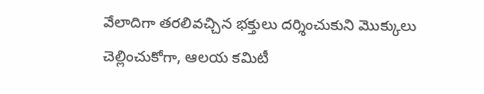వేలాదిగా తరలివచ్చిన భక్తులు దర్శించుకుని మొక్కులు చెల్లించుకోగా, ఆలయ కమిటీ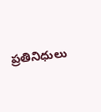ప్రతినిధులు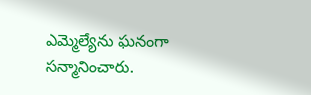ఎమ్మెల్యేను ఘనంగా సన్మానించారు.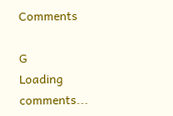Comments

G
Loading comments...